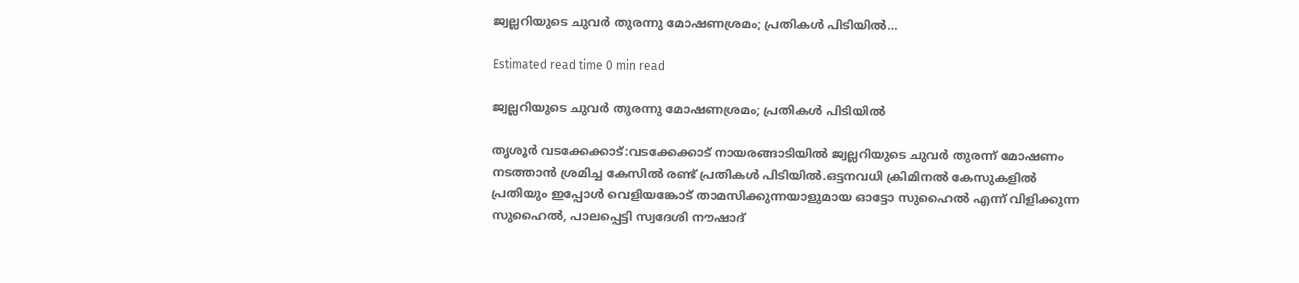ജ്വല്ലറിയുടെ ചുവർ തുരന്നു മോഷണശ്രമം; പ്രതികൾ പിടിയിൽ…

Estimated read time 0 min read

ജ്വല്ലറിയുടെ ചുവർ തുരന്നു മോഷണശ്രമം; പ്രതികൾ പിടിയിൽ

തൃശൂർ വടക്കേക്കാട്:വടക്കേക്കാട് നായരങ്ങാടിയിൽ ജ്വല്ലറിയുടെ ചുവർ തുരന്ന് മോഷണം നടത്താൻ ശ്രമിച്ച കേസിൽ രണ്ട് പ്രതികൾ പിടിയിൽ.ഒട്ടനവധി ക്രിമിനൽ കേസുകളിൽ പ്രതിയും ഇപ്പോൾ വെളിയങ്കോട് താമസിക്കുന്നയാളുമായ ഓട്ടോ സുഹൈൽ എന്ന് വിളിക്കുന്ന സുഹൈൽ, പാലപ്പെട്ടി സ്വദേശി നൗഷാദ്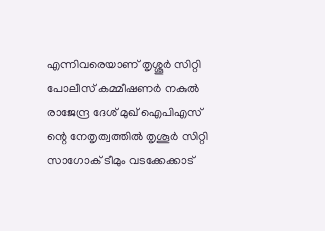എന്നിവരെയാണ് തൃശ്ശൂർ സിറ്റി പോലീസ് കമ്മീഷണർ നകുൽ രാജേന്ദ്ര ദേശ് മുഖ് ഐപിഎസ് ന്റെ നേതൃത്വത്തിൽ തൃശൂർ സിറ്റി സാഗോക് ടീമും വടക്കേക്കാട്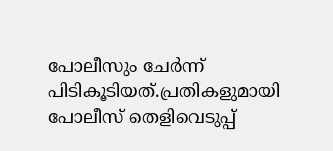പോലീസും ചേർന്ന് പിടികൂടിയത്.പ്രതികളുമായി പോലീസ് തെളിവെടുപ്പ്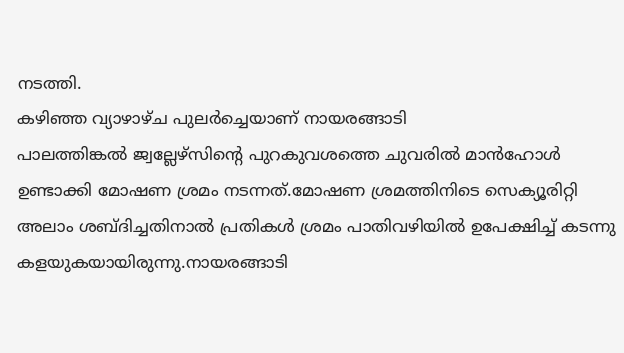നടത്തി.
കഴിഞ്ഞ വ്യാഴാഴ്ച പുലർച്ചെയാണ് നായരങ്ങാടി
പാലത്തിങ്കൽ ജ്വല്ലേഴ്സിൻ്റെ പുറകുവശത്തെ ചുവരിൽ മാൻഹോൾ ഉണ്ടാക്കി മോഷണ ശ്രമം നടന്നത്.മോഷണ ശ്രമത്തിനിടെ സെക്യൂരിറ്റി അലാം ശബ്ദിച്ചതിനാൽ പ്രതികൾ ശ്രമം പാതിവഴിയിൽ ഉപേക്ഷിച്ച് കടന്നു കളയുകയായിരുന്നു.നായരങ്ങാടി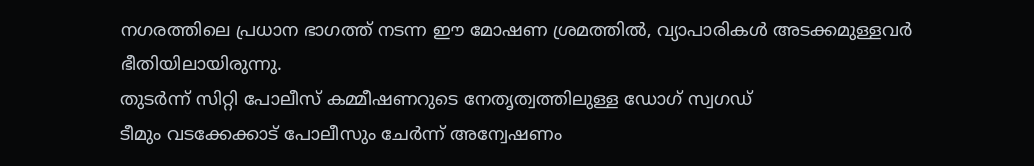നഗരത്തിലെ പ്രധാന ഭാഗത്ത് നടന്ന ഈ മോഷണ ശ്രമത്തിൽ, വ്യാപാരികൾ അടക്കമുള്ളവർ ഭീതിയിലായിരുന്നു.
തുടർന്ന് സിറ്റി പോലീസ് കമ്മീഷണറുടെ നേതൃത്വത്തിലുള്ള ഡോഗ് സ്വഗഡ്‌
ടീമും വടക്കേക്കാട് പോലീസും ചേർന്ന് അന്വേഷണം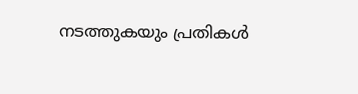നടത്തുകയും പ്രതികൾ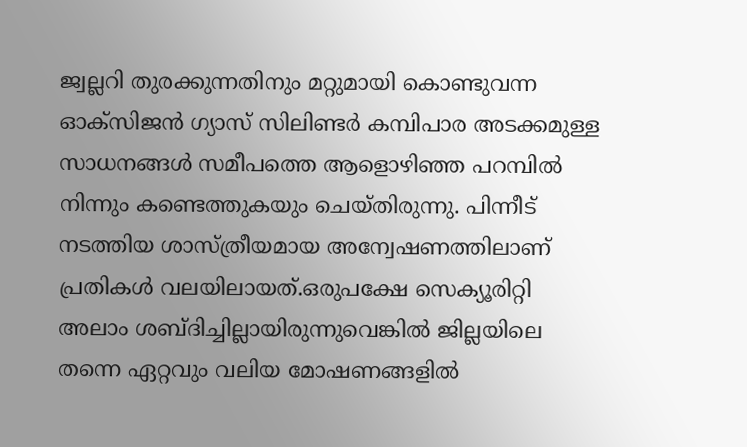ജ്വല്ലറി തുരക്കുന്നതിനും മറ്റുമായി കൊണ്ടുവന്ന ഓക്സിജൻ ഗ്യാസ് സിലിണ്ടർ കമ്പിപാര അടക്കമുള്ള സാധനങ്ങൾ സമീപത്തെ ആളൊഴിഞ്ഞ പറമ്പിൽ നിന്നും കണ്ടെത്തുകയും ചെയ്തിരുന്നു. പിന്നീട് നടത്തിയ ശാസ്ത്രീയമായ അന്വേഷണത്തിലാണ് പ്രതികൾ വലയിലായത്.ഒരുപക്ഷേ സെക്യൂരിറ്റി അലാം ശബ്ദിച്ചില്ലായിരുന്നുവെങ്കിൽ ജില്ലയിലെ തന്നെ ഏറ്റവും വലിയ മോഷണങ്ങളിൽ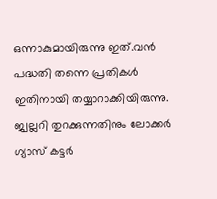ഒന്നാകുമായിരുന്നു ഇത്.വൻ പദ്ധതി തന്നെ പ്രതികൾ ഇതിനായി തയ്യാറാക്കിയിരുന്നു. ജ്വല്ലറി തുറക്കുന്നതിനും ലോക്കർ ഗ്യാസ് കട്ടർ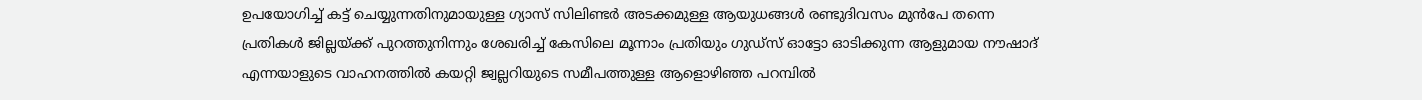ഉപയോഗിച്ച് കട്ട് ചെയ്യുന്നതിനുമായുള്ള ഗ്യാസ് സിലിണ്ടർ അടക്കമുള്ള ആയുധങ്ങൾ രണ്ടുദിവസം മുൻപേ തന്നെ പ്രതികൾ ജില്ലയ്ക്ക് പുറത്തുനിന്നും ശേഖരിച്ച് കേസിലെ മൂന്നാം പ്രതിയും ഗുഡ്സ് ഓട്ടോ ഓടിക്കുന്ന ആളുമായ നൗഷാദ് എന്നയാളുടെ വാഹനത്തിൽ കയറ്റി ജ്വല്ലറിയുടെ സമീപത്തുള്ള ആളൊഴിഞ്ഞ പറമ്പിൽ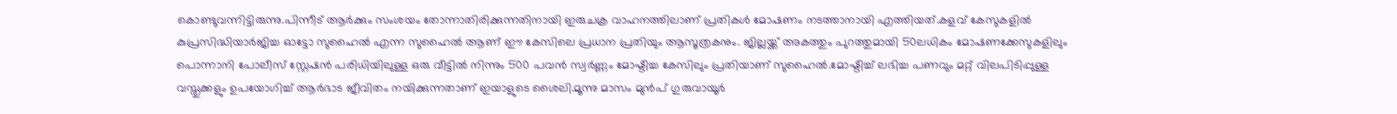കൊണ്ടുവന്നിട്ടിരുന്നു.പിന്നീട് ആർക്കും സംശയം തോന്നാതിരിക്കുന്നതിനായി ഇരുചക്ര വാഹനത്തിലാണ് പ്രതികൾ മോഷണം നടത്താനായി എത്തിയത്.കളവ് കേസുകളിൽ കുപ്രസിദ്ധിയാർജിച്ച ഓട്ടോ സുഹൈൽ എന്ന സുഹൈൽ ആണ് ഈ കേസിലെ പ്രധാന പ്രതിയും ആസൂത്രകനും. ജില്ലയ്ക്ക് അകത്തും പുറത്തുമായി 50ലധികം മോഷണക്കേസുകളിലും പൊന്നാനി പോലീസ് സ്റ്റേഷൻ പരിധിയിലുള്ള ഒരു വീട്ടിൽ നിന്നും 500 പവൻ സ്വർണ്ണം മോഷ്ടിച്ച കേസിലും പ്രതിയാണ് സുഹൈൽ.മോഷ്ടിച്ച് ലഭിച്ച പണവും മറ്റ് വിലപിടിപ്പുള്ള വസ്തുക്കളും ഉപയോഗിച്ച് ആർഭാട ജീവിതം നയിക്കുന്നതാണ് ഇയാളുടെ ശൈലി.മൂന്നു മാസം മുൻപ് ഗുരുവായൂർ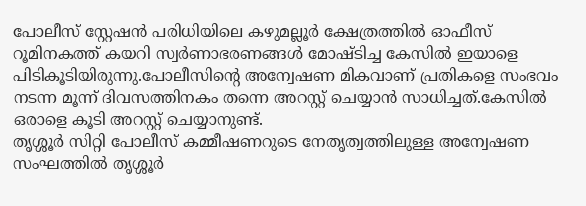പോലീസ് സ്റ്റേഷൻ പരിധിയിലെ കഴുമല്ലൂർ ക്ഷേത്രത്തിൽ ഓഫീസ് റൂമിനകത്ത് കയറി സ്വർണാഭരണങ്ങൾ മോഷ്ടിച്ച കേസിൽ ഇയാളെ പിടികൂടിയിരുന്നു.പോലീസിന്റെ അന്വേഷണ മികവാണ് പ്രതികളെ സംഭവം നടന്ന മൂന്ന് ദിവസത്തിനകം തന്നെ അറസ്റ്റ് ചെയ്യാൻ സാധിച്ചത്.കേസിൽ ഒരാളെ കൂടി അറസ്റ്റ് ചെയ്യാനുണ്ട്.
തൃശ്ശൂർ സിറ്റി പോലീസ് കമ്മീഷണറുടെ നേതൃത്വത്തിലുള്ള അന്വേഷണ സംഘത്തിൽ തൃശ്ശൂർ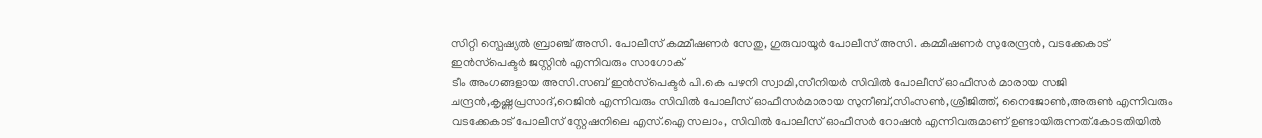സിറ്റി സ്പെഷ്യൽ ബ്രാഞ്ച് അസി. പോലീസ് കമ്മീഷണർ സേതു, ഗുരുവായൂർ പോലീസ് അസി. കമ്മീഷണർ സുരേന്ദ്രൻ, വടക്കേകാട് ഇൻസ്‌പെക്ടർ ജസ്റ്റിൻ എന്നിവരും സാഗോക്
ടീം അംഗങ്ങളായ അസി.സബ് ഇൻസ്‌പെക്ടർ പി.കെ പഴനി സ്വാമി,സീനിയർ സിവിൽ പോലീസ് ഓഫീസർ മാരായ സജി ചന്ദ്രൻ,കൃഷ്ണപ്രസാദ്,റെജിൻ എന്നിവരും സിവിൽ പോലീസ് ഓഫീസർമാരായ സുനീബ്,സിംസൺ,ശ്രീജിത്ത്, നൈജോൺ,അരുൺ എന്നിവരും വടക്കേകാട് പോലീസ് സ്റ്റേഷനിലെ എസ്.ഐ സലാം, സിവിൽ പോലീസ് ഓഫീസർ റോഷൻ എന്നിവരുമാണ് ഉണ്ടായിരുന്നത്.കോടതിയിൽ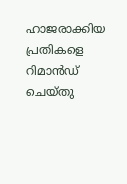ഹാജരാക്കിയ പ്രതികളെ റിമാൻഡ് ചെയ്തു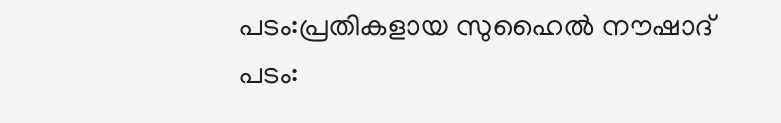പടം:പ്രതികളായ സുഹൈൽ നൗഷാദ്
പടം: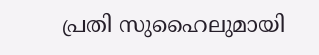പ്രതി സുഹൈലുമായി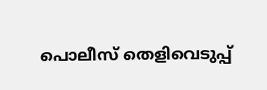പൊലീസ് തെളിവെടുപ്പ്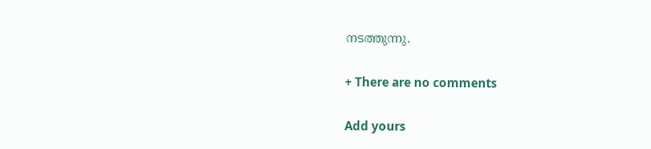നടത്തുന്നു.

+ There are no comments

Add yours